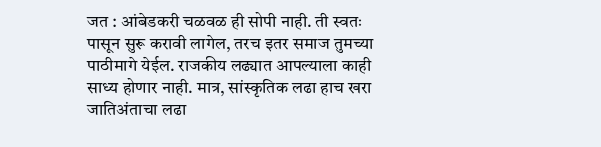जत : आंबेडकरी चळवळ ही सोपी नाही. ती स्वतः पासून सुरू करावी लागेल, तरच इतर समाज तुमच्या पाठीमागे येईल. राजकीय लढ्यात आपल्याला काही साध्य होणार नाही. मात्र, सांस्कृतिक लढा हाच खरा जातिअंताचा लढा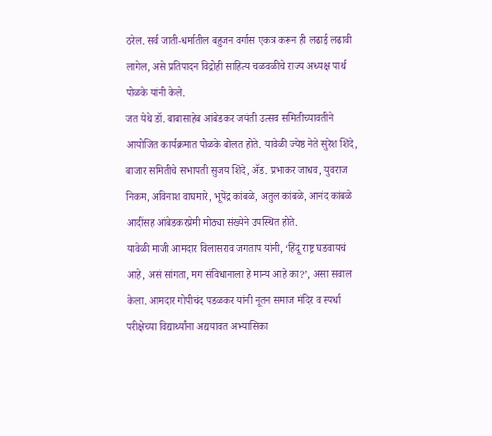ठरेल. सर्व जाती-धर्मातील बहुजन वर्गास एकत्र करून ही लढाई लढावी लागेल, असे प्रतिपादन विद्रोही साहित्य चळवळीचे राज्य अध्यक्ष पार्थ पोळके यांनी केले.
जत येथे डॉ. बाबासाहेब आंबेडकर जयंती उत्सव समितीच्यावतीने आयोजित कार्यक्रमात पोळके बोलत होते. यावेळी ज्येष्ठ नेते सुरेश शिंदे, बाजार समितीचे सभापती सुजय शिंदे, ॲड. प्रभाकर जाधव, युवराज निकम, अविनाश वाघमारे, भूपेंद्र कांबळे, अतुल कांबळे, आनंद कांबळे आदींसह आंबेडकरप्रेमी मोठ्या संख्येने उपस्थित होते.
यावेळी माजी आमदार विलासराव जगताप यांनी, ‘हिंदू राष्ट्र घडवायचं आहे, असं सांगता, मग संविधानाला हे मान्य आहे का?’, असा सवाल केला. आमदार गोपीचंद पडळकर यांनी नूतन समाज मंदिर व स्पर्धा परीक्षेच्या विद्यार्थ्यांना अद्ययावत अभ्यासिका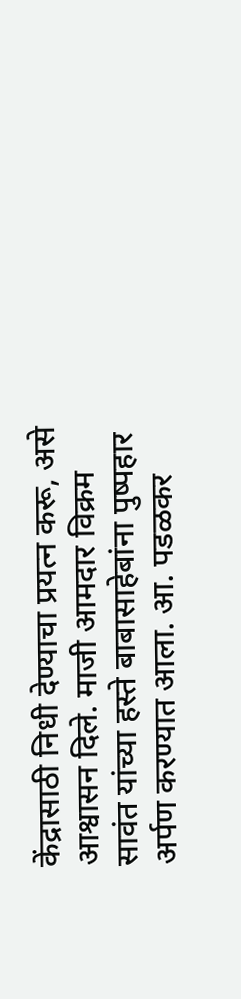केंद्रासाठी निधी देण्याचा प्रयत्न करू, असे आश्वासन दिले. माजी आमदार विक्रम सावंत यांच्या हस्ते बाबासाहेबांना पुष्पहार अर्पण करण्यात आला. आ. पडळकर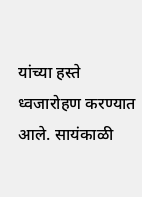यांच्या हस्ते ध्वजारोहण करण्यात आले. सायंकाळी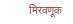मिरवणूक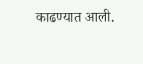काढण्यात आली.